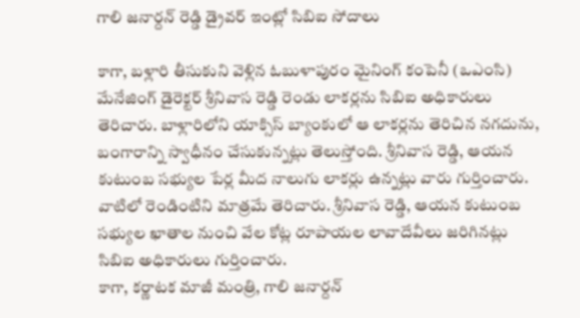గాలి జనార్దన్ రెడ్డి డ్రైవర్ ఇంట్లో సిబిఐ సోదాలు

కాగా, బళ్లారి తీసుకుని వెళ్లిన ఓబుళాపురం మైనింగ్ కంపెనీ (ఒఎంసి) మేనేజింగ్ డైరెక్టర్ శ్రీనివాస రెడ్డి రెండు లాకర్లను సిబిఐ అధికారులు తెరిచారు. బాళ్లారిలోని యాక్సిస్ బ్యాంకులో ఆ లాకర్లను తెరిచిన నగదును, బంగారాన్ని స్వాధీనం చేసుకున్నట్లు తెలుస్తోంది. శ్రీనివాస రెడ్డి, ఆయన కుటుంబ సభ్యుల పేర్ల మీద నాలుగు లాకర్లు ఉన్నట్లు వారు గుర్తించారు. వాటిలో రెండింటిని మాత్రమే తెరిచారు. శ్రీనివాస రెడ్డి, ఆయన కుటుంబ సభ్యుల ఖాతాల నుంచి వేల కోట్ల రూపాయల లావాదేవీలు జరిగినట్లు సిబిఐ అధికారులు గుర్తించారు.
కాగా, కర్ణాటక మాజీ మంత్రి, గాలి జనార్దన్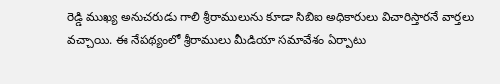రెడ్డి ముఖ్య అనుచరుడు గాలి శ్రీరాములును కూడా సిబిఐ అధికారులు విచారిస్తారనే వార్తలు వచ్చాయి. ఈ నేపథ్యంలో శ్రీరాములు మీడియా సమావేశం ఏర్పాటు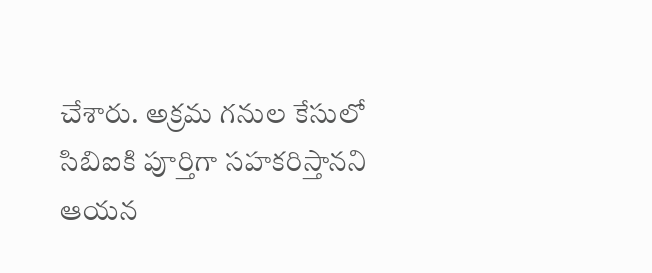చేశారు. అక్రమ గనుల కేసులో సిబిఐకి పూర్తిగా సహకరిస్తానని ఆయన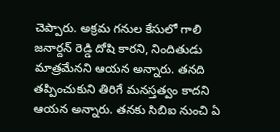చెప్పారు. అక్రమ గనుల కేసులో గాలి జనార్దన్ రెడ్డి దోషి కారని, నిందితుడు మాత్రమేనని ఆయన అన్నారు. తనది తప్పించుకుని తిరిగే మనస్తత్వం కాదని ఆయన అన్నారు. తనకు సిబిఐ నుంచి ఏ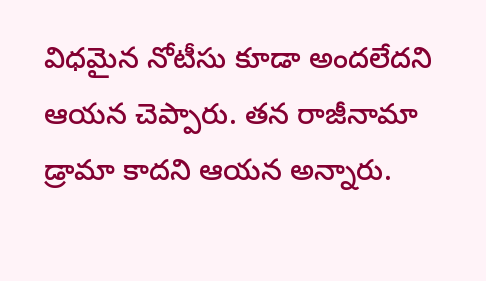విధమైన నోటీసు కూడా అందలేదని ఆయన చెప్పారు. తన రాజీనామా డ్రామా కాదని ఆయన అన్నారు.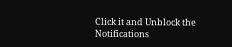Click it and Unblock the Notifications